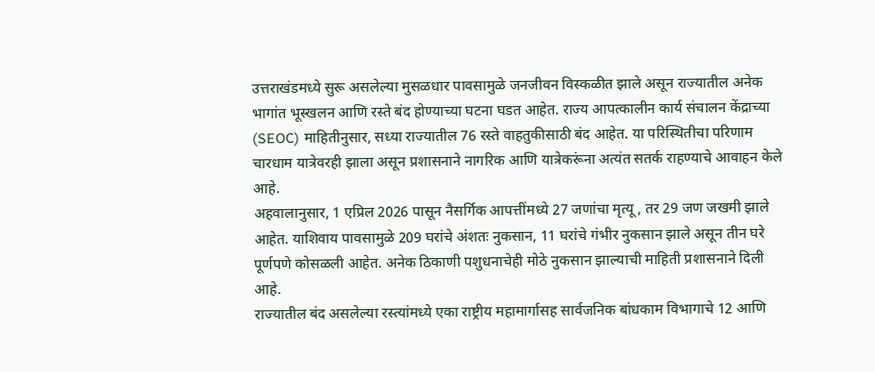उत्तराखंडमध्ये सुरू असलेल्या मुसळधार पावसामुळे जनजीवन विस्कळीत झाले असून राज्यातील अनेक भागांत भूस्खलन आणि रस्ते बंद होण्याच्या घटना घडत आहेत. राज्य आपत्कालीन कार्य संचालन केंद्राच्या (SEOC) माहितीनुसार, सध्या राज्यातील 76 रस्ते वाहतुकीसाठी बंद आहेत. या परिस्थितीचा परिणाम चारधाम यात्रेवरही झाला असून प्रशासनाने नागरिक आणि यात्रेकरूंना अत्यंत सतर्क राहण्याचे आवाहन केले आहे.
अहवालानुसार, 1 एप्रिल 2026 पासून नैसर्गिक आपत्तींमध्ये 27 जणांचा मृत्यू , तर 29 जण जखमी झाले आहेत. याशिवाय पावसामुळे 209 घरांचे अंशतः नुकसान, 11 घरांचे गंभीर नुकसान झाले असून तीन घरे पूर्णपणे कोसळली आहेत. अनेक ठिकाणी पशुधनाचेही मोठे नुकसान झाल्याची माहिती प्रशासनाने दिली आहे.
राज्यातील बंद असलेल्या रस्त्यांमध्ये एका राष्ट्रीय महामार्गासह सार्वजनिक बांधकाम विभागाचे 12 आणि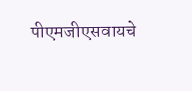पीएमजीएसवायचे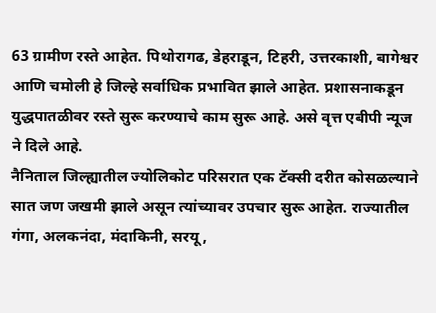63 ग्रामीण रस्ते आहेत. पिथोरागढ, डेहराडून, टिहरी, उत्तरकाशी, बागेश्वर आणि चमोली हे जिल्हे सर्वाधिक प्रभावित झाले आहेत. प्रशासनाकडून युद्धपातळीवर रस्ते सुरू करण्याचे काम सुरू आहे. असे वृत्त एबीपी न्यूज ने दिले आहे.
नैनिताल जिल्ह्यातील ज्योलिकोट परिसरात एक टॅक्सी दरीत कोसळल्याने सात जण जखमी झाले असून त्यांच्यावर उपचार सुरू आहेत. राज्यातील गंगा, अलकनंदा, मंदाकिनी, सरयू,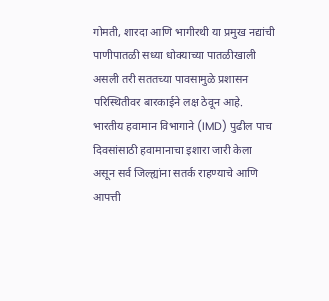गोमती, शारदा आणि भागीरथी या प्रमुख नद्यांची पाणीपातळी सध्या धोक्याच्या पातळीखाली असली तरी सततच्या पावसामुळे प्रशासन परिस्थितीवर बारकाईने लक्ष ठेवून आहे.
भारतीय हवामान विभागाने (IMD) पुढील पाच दिवसांसाठी हवामानाचा इशारा जारी केला असून सर्व जिल्ह्यांना सतर्क राहण्याचे आणि आपत्ती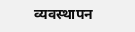व्यवस्थापन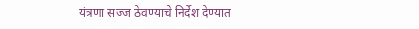यंत्रणा सज्ज ठेवण्याचे निर्देश देण्यात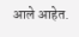आले आहेत.